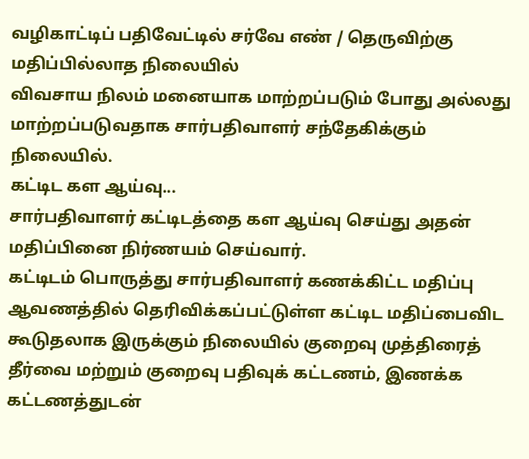வழிகாட்டிப் பதிவேட்டில் சர்வே எண் / தெருவிற்கு மதிப்பில்லாத நிலையில்
விவசாய நிலம் மனையாக மாற்றப்படும் போது அல்லது மாற்றப்படுவதாக சார்பதிவாளர் சந்தேகிக்கும் நிலையில்.
கட்டிட கள ஆய்வு...
சார்பதிவாளர் கட்டிடத்தை கள ஆய்வு செய்து அதன் மதிப்பினை நிர்ணயம் செய்வார்.
கட்டிடம் பொருத்து சார்பதிவாளர் கணக்கிட்ட மதிப்பு ஆவணத்தில் தெரிவிக்கப்பட்டுள்ள கட்டிட மதிப்பைவிட கூடுதலாக இருக்கும் நிலையில் குறைவு முத்திரைத் தீர்வை மற்றும் குறைவு பதிவுக் கட்டணம், இணக்க கட்டணத்துடன்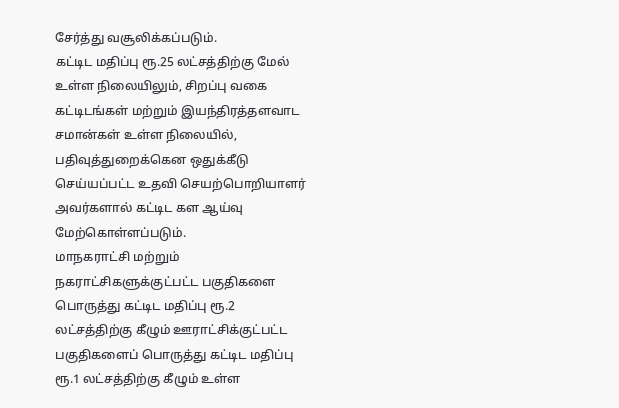சேர்த்து வசூலிக்கப்படும்.
கட்டிட மதிப்பு ரூ.25 லட்சத்திற்கு மேல் உள்ள நிலையிலும், சிறப்பு வகை கட்டிடங்கள் மற்றும் இயந்திரத்தளவாட சமான்கள் உள்ள நிலையில், பதிவுத்துறைக்கென ஒதுக்கீடு செய்யப்பட்ட உதவி செயற்பொறியாளர் அவர்களால் கட்டிட கள ஆய்வு மேற்கொள்ளப்படும்.
மாநகராட்சி மற்றும் நகராட்சிகளுக்குட்பட்ட பகுதிகளை பொருத்து கட்டிட மதிப்பு ரூ.2 லட்சத்திற்கு கீழும் ஊராட்சிக்குட்பட்ட பகுதிகளைப் பொருத்து கட்டிட மதிப்பு ரூ.1 லட்சத்திற்கு கீழும் உள்ள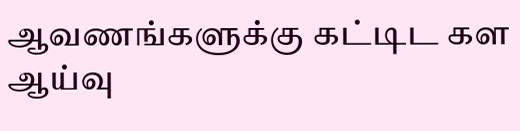ஆவணங்களுக்கு கட்டிட கள ஆய்வு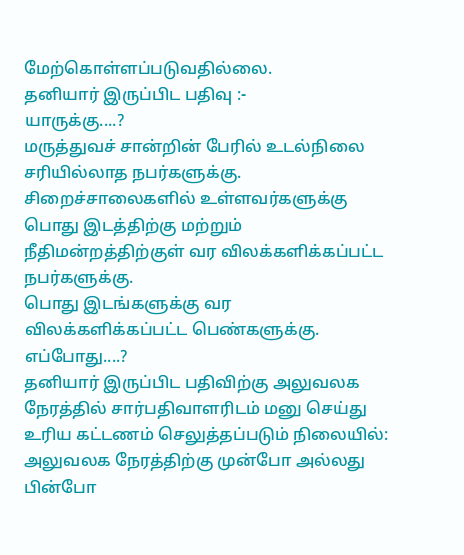மேற்கொள்ளப்படுவதில்லை.
தனியார் இருப்பிட பதிவு :-
யாருக்கு....?
மருத்துவச் சான்றின் பேரில் உடல்நிலை சரியில்லாத நபர்களுக்கு.
சிறைச்சாலைகளில் உள்ளவர்களுக்கு
பொது இடத்திற்கு மற்றும் நீதிமன்றத்திற்குள் வர விலக்களிக்கப்பட்ட நபர்களுக்கு.
பொது இடங்களுக்கு வர விலக்களிக்கப்பட்ட பெண்களுக்கு.
எப்போது....?
தனியார் இருப்பிட பதிவிற்கு அலுவலக நேரத்தில் சார்பதிவாளரிடம் மனு செய்து உரிய கட்டணம் செலுத்தப்படும் நிலையில்:
அலுவலக நேரத்திற்கு முன்போ அல்லது பின்போ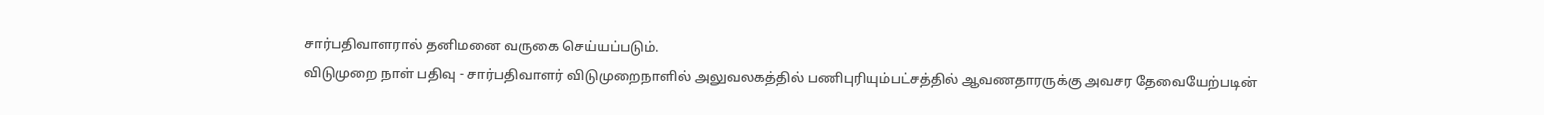சார்பதிவாளரால் தனிமனை வருகை செய்யப்படும்.
விடுமுறை நாள் பதிவு - சார்பதிவாளர் விடுமுறைநாளில் அலுவலகத்தில் பணிபுரியும்பட்சத்தில் ஆவணதாரருக்கு அவசர தேவையேற்படின்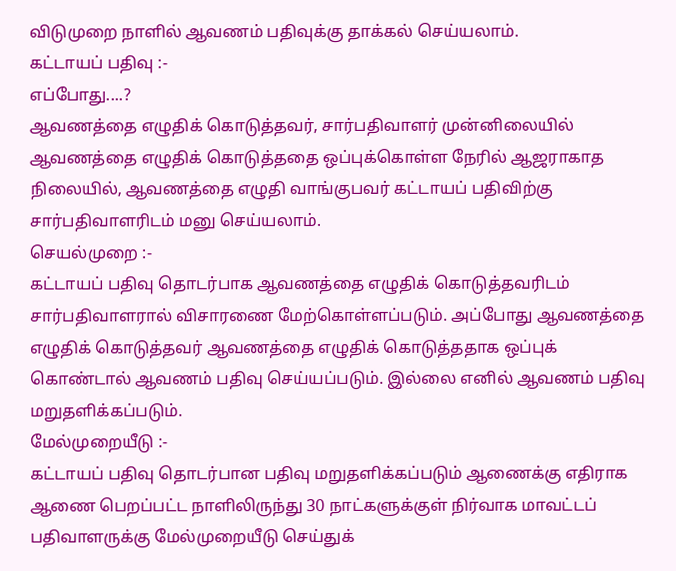விடுமுறை நாளில் ஆவணம் பதிவுக்கு தாக்கல் செய்யலாம்.
கட்டாயப் பதிவு :-
எப்போது....?
ஆவணத்தை எழுதிக் கொடுத்தவர், சார்பதிவாளர் முன்னிலையில் ஆவணத்தை எழுதிக் கொடுத்ததை ஒப்புக்கொள்ள நேரில் ஆஜராகாத நிலையில், ஆவணத்தை எழுதி வாங்குபவர் கட்டாயப் பதிவிற்கு சார்பதிவாளரிடம் மனு செய்யலாம்.
செயல்முறை :-
கட்டாயப் பதிவு தொடர்பாக ஆவணத்தை எழுதிக் கொடுத்தவரிடம் சார்பதிவாளரால் விசாரணை மேற்கொள்ளப்படும். அப்போது ஆவணத்தை எழுதிக் கொடுத்தவர் ஆவணத்தை எழுதிக் கொடுத்ததாக ஒப்புக் கொண்டால் ஆவணம் பதிவு செய்யப்படும். இல்லை எனில் ஆவணம் பதிவு மறுதளிக்கப்படும்.
மேல்முறையீடு :-
கட்டாயப் பதிவு தொடர்பான பதிவு மறுதளிக்கப்படும் ஆணைக்கு எதிராக ஆணை பெறப்பட்ட நாளிலிருந்து 30 நாட்களுக்குள் நிர்வாக மாவட்டப் பதிவாளருக்கு மேல்முறையீடு செய்துக்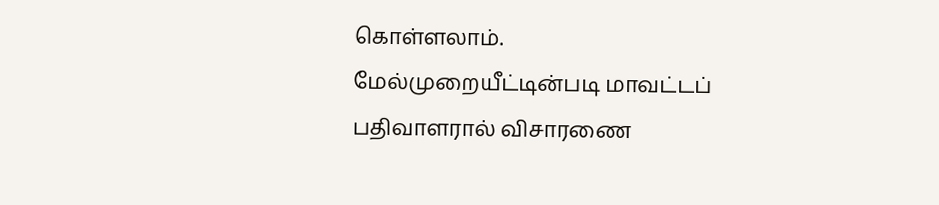கொள்ளலாம். மேல்முறையீட்டின்படி மாவட்டப் பதிவாளரால் விசாரணை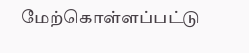மேற்கொள்ளப்பட்டு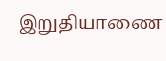இறுதியாணை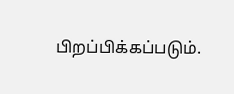பிறப்பிக்கப்படும்.